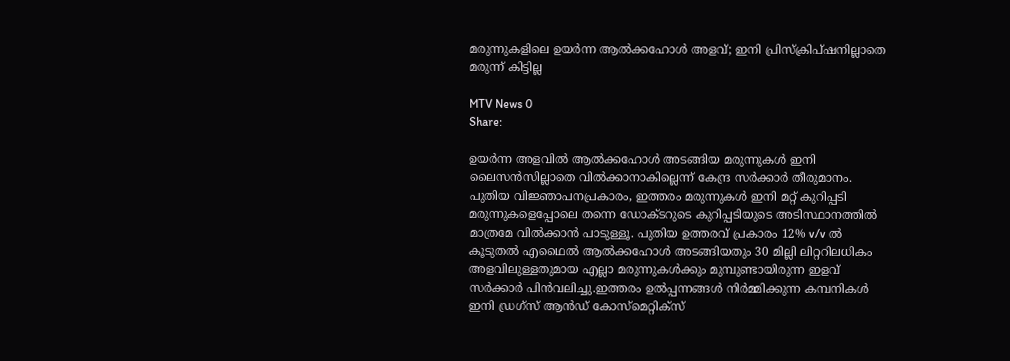മരുന്നുകളിലെ ഉയര്‍ന്ന ആല്‍ക്കഹോള്‍ അളവ്; ഇനി പ്രിസ്‌ക്രിപ്ഷനില്ലാതെ മരുന്ന് കിട്ടില്ല

MTV News 0
Share:

ഉയര്‍ന്ന അളവില്‍ ആല്‍ക്കഹോള്‍ അടങ്ങിയ മരുന്നുകള്‍ ഇനി ലൈസന്‍സില്ലാതെ വില്‍ക്കാനാകില്ലെന്ന് കേന്ദ്ര സര്‍ക്കാര്‍ തീരുമാനം. പുതിയ വിജ്ഞാപനപ്രകാരം, ഇത്തരം മരുന്നുകള്‍ ഇനി മറ്റ് കുറിപ്പടി മരുന്നുകളെപ്പോലെ തന്നെ ഡോക്ടറുടെ കുറിപ്പടിയുടെ അടിസ്ഥാനത്തില്‍ മാത്രമേ വില്‍ക്കാന്‍ പാടുള്ളൂ. പുതിയ ഉത്തരവ് പ്രകാരം 12% v/v ല്‍ കൂടുതല്‍ എഥൈല്‍ ആല്‍ക്കഹോള്‍ അടങ്ങിയതും 30 മില്ലി ലിറ്ററിലധികം അളവിലുള്ളതുമായ എല്ലാ മരുന്നുകള്‍ക്കും മുമ്പുണ്ടായിരുന്ന ഇളവ് സര്‍ക്കാര്‍ പിന്‍വലിച്ചു.ഇത്തരം ഉല്‍പ്പന്നങ്ങള്‍ നിര്‍മ്മിക്കുന്ന കമ്പനികള്‍ ഇനി ഡ്രഗ്‌സ് ആന്‍ഡ് കോസ്‌മെറ്റിക്‌സ്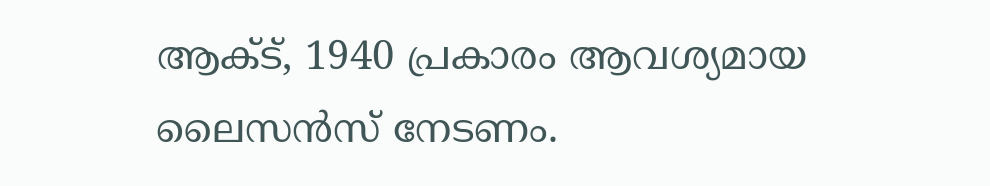ആക്ട്, 1940 പ്രകാരം ആവശ്യമായ ലൈസന്‍സ് നേടണം.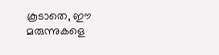കൂടാതെ, ഈ മരുന്നുകളെ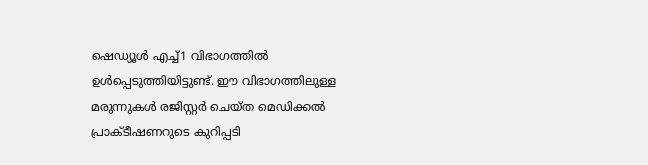ഷെഡ്യൂള്‍ എച്ച്1 വിഭാഗത്തില്‍ ഉള്‍പ്പെടുത്തിയിട്ടുണ്ട്. ഈ വിഭാഗത്തിലുള്ള മരുന്നുകള്‍ രജിസ്റ്റര്‍ ചെയ്ത മെഡിക്കല്‍ പ്രാക്ടീഷണറുടെ കുറിപ്പടി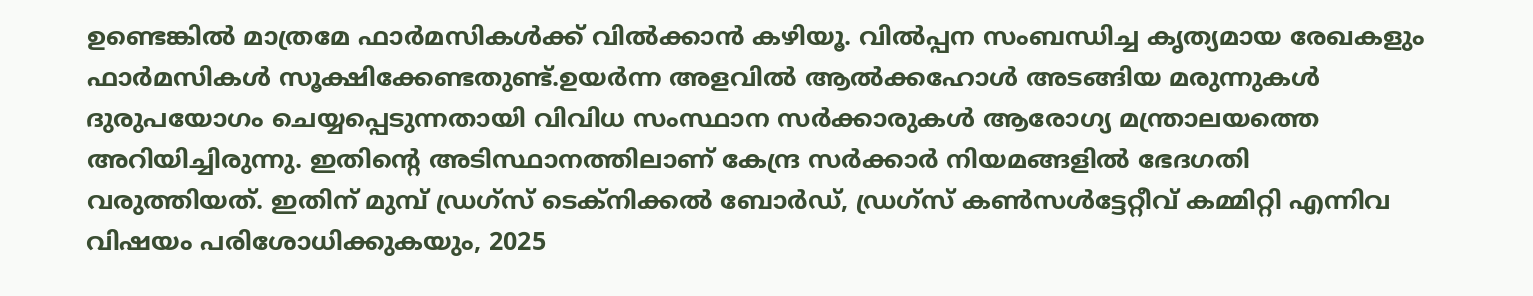ഉണ്ടെങ്കില്‍ മാത്രമേ ഫാര്‍മസികള്‍ക്ക് വില്‍ക്കാന്‍ കഴിയൂ. വില്‍പ്പന സംബന്ധിച്ച കൃത്യമായ രേഖകളും ഫാര്‍മസികള്‍ സൂക്ഷിക്കേണ്ടതുണ്ട്.ഉയര്‍ന്ന അളവില്‍ ആല്‍ക്കഹോള്‍ അടങ്ങിയ മരുന്നുകള്‍ ദുരുപയോഗം ചെയ്യപ്പെടുന്നതായി വിവിധ സംസ്ഥാന സര്‍ക്കാരുകള്‍ ആരോഗ്യ മന്ത്രാലയത്തെ അറിയിച്ചിരുന്നു. ഇതിന്റെ അടിസ്ഥാനത്തിലാണ് കേന്ദ്ര സര്‍ക്കാര്‍ നിയമങ്ങളില്‍ ഭേദഗതി വരുത്തിയത്. ഇതിന് മുമ്പ് ഡ്രഗ്‌സ് ടെക്‌നിക്കല്‍ ബോര്‍ഡ്, ഡ്രഗ്‌സ് കണ്‍സള്‍ട്ടേറ്റീവ് കമ്മിറ്റി എന്നിവ വിഷയം പരിശോധിക്കുകയും, 2025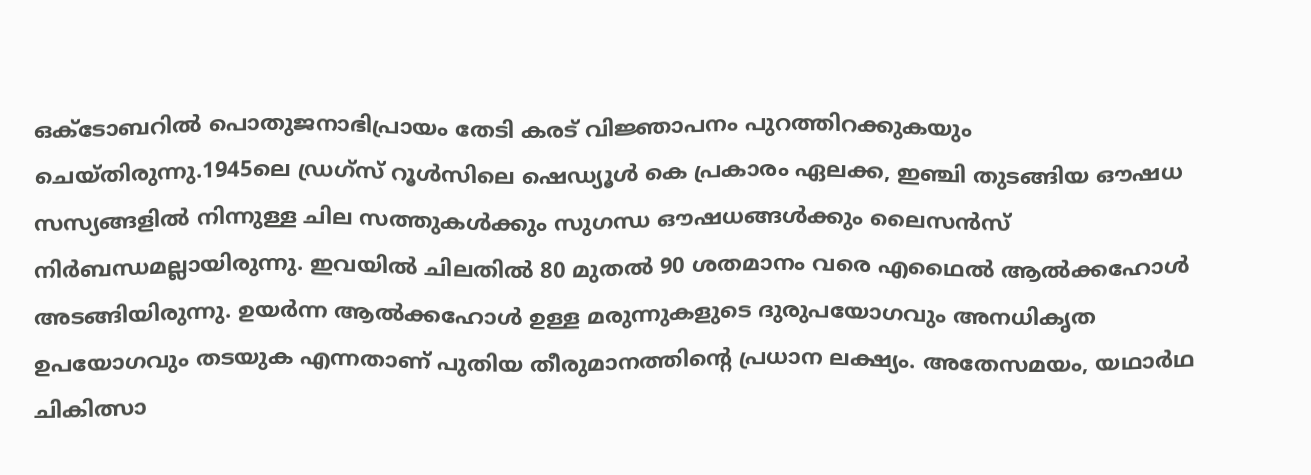ഒക്ടോബറില്‍ പൊതുജനാഭിപ്രായം തേടി കരട് വിജ്ഞാപനം പുറത്തിറക്കുകയും ചെയ്തിരുന്നു.1945ലെ ഡ്രഗ്‌സ് റൂള്‍സിലെ ഷെഡ്യൂള്‍ കെ പ്രകാരം ഏലക്ക, ഇഞ്ചി തുടങ്ങിയ ഔഷധ സസ്യങ്ങളില്‍ നിന്നുള്ള ചില സത്തുകള്‍ക്കും സുഗന്ധ ഔഷധങ്ങള്‍ക്കും ലൈസന്‍സ് നിര്‍ബന്ധമല്ലായിരുന്നു. ഇവയില്‍ ചിലതില്‍ 80 മുതല്‍ 90 ശതമാനം വരെ എഥൈല്‍ ആല്‍ക്കഹോള്‍ അടങ്ങിയിരുന്നു. ഉയര്‍ന്ന ആല്‍ക്കഹോള്‍ ഉള്ള മരുന്നുകളുടെ ദുരുപയോഗവും അനധികൃത ഉപയോഗവും തടയുക എന്നതാണ് പുതിയ തീരുമാനത്തിന്റെ പ്രധാന ലക്ഷ്യം. അതേസമയം, യഥാര്‍ഥ ചികിത്സാ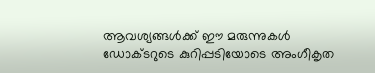ആവശ്യങ്ങള്‍ക്ക് ഈ മരുന്നുകള്‍ ഡോക്ടറുടെ കുറിപ്പടിയോടെ അംഗീകൃത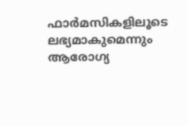ഫാര്‍മസികളിലൂടെ ലഭ്യമാകുമെന്നും ആരോഗ്യ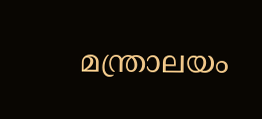മന്ത്രാലയം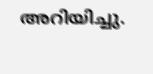അറിയിച്ചു.